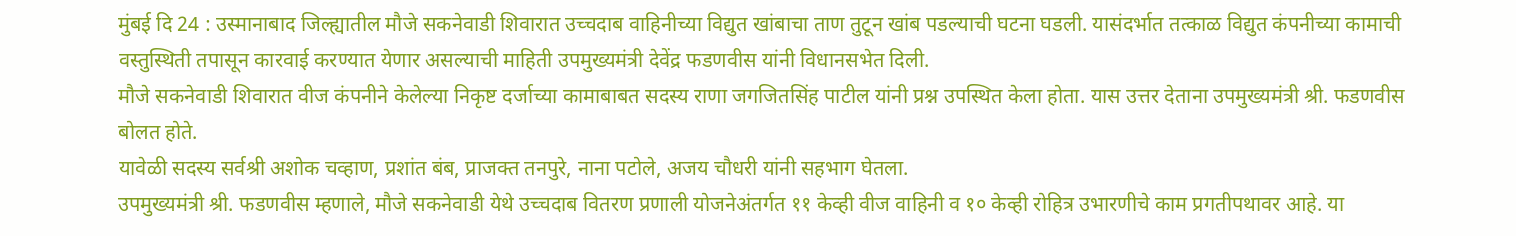मुंबई दि 24 : उस्मानाबाद जिल्ह्यातील मौजे सकनेवाडी शिवारात उच्चदाब वाहिनीच्या विद्युत खांबाचा ताण तुटून खांब पडल्याची घटना घडली. यासंदर्भात तत्काळ विद्युत कंपनीच्या कामाची वस्तुस्थिती तपासून कारवाई करण्यात येणार असल्याची माहिती उपमुख्यमंत्री देवेंद्र फडणवीस यांनी विधानसभेत दिली.
मौजे सकनेवाडी शिवारात वीज कंपनीने केलेल्या निकृष्ट दर्जाच्या कामाबाबत सदस्य राणा जगजितसिंह पाटील यांनी प्रश्न उपस्थित केला होता. यास उत्तर देताना उपमुख्यमंत्री श्री. फडणवीस बोलत होते.
यावेळी सदस्य सर्वश्री अशोक चव्हाण, प्रशांत बंब, प्राजक्त तनपुरे, नाना पटोले, अजय चौधरी यांनी सहभाग घेतला.
उपमुख्यमंत्री श्री. फडणवीस म्हणाले, मौजे सकनेवाडी येथे उच्चदाब वितरण प्रणाली योजनेअंतर्गत ११ केव्ही वीज वाहिनी व १० केव्ही रोहित्र उभारणीचे काम प्रगतीपथावर आहे. या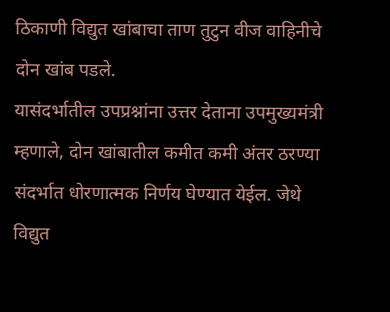ठिकाणी विद्युत खांबाचा ताण तुटुन वीज वाहिनीचे दोन खांब पडले.
यासंदर्भातील उपप्रश्नांना उत्तर देताना उपमुख्यमंत्री म्हणाले, दोन खांबातील कमीत कमी अंतर ठरण्या संदर्भात धोरणात्मक निर्णय घेण्यात येईल. जेथे विद्युत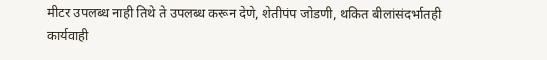मीटर उपलब्ध नाही तिथे ते उपलब्ध करून देणे, शेतीपंप जोडणी, थकित बीलांसंदर्भातही कार्यवाही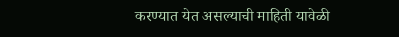करण्यात येत असल्याची माहिती यावेळी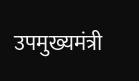उपमुख्यमंत्री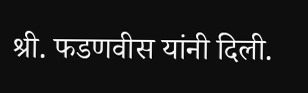श्री. फडणवीस यांनी दिली.